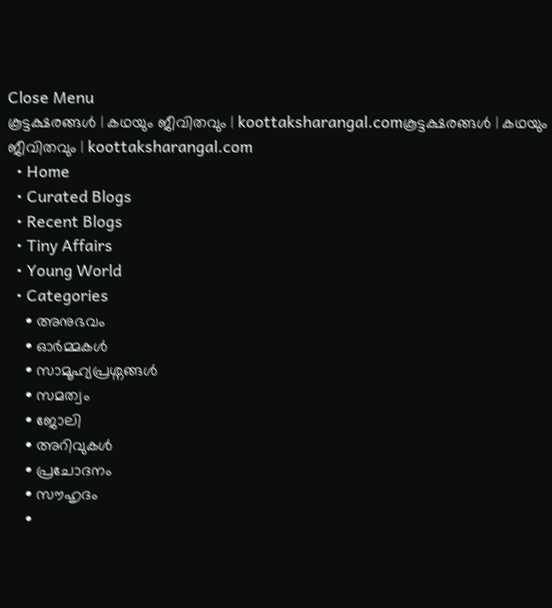Close Menu
കൂട്ടക്ഷരങ്ങൾ | കഥയും ജീവിതവും | koottaksharangal.comകൂട്ടക്ഷരങ്ങൾ | കഥയും ജീവിതവും | koottaksharangal.com
  • Home
  • Curated Blogs
  • Recent Blogs
  • Tiny Affairs
  • Young World
  • Categories
    • അനുഭവം
    • ഓർമ്മകൾ
    • സാമൂഹ്യപ്രശ്നങ്ങൾ
    • സമത്വം
    • ജോലി
    • അറിവുകൾ
    • പ്രചോദനം
    • സൗഹൃദം
    •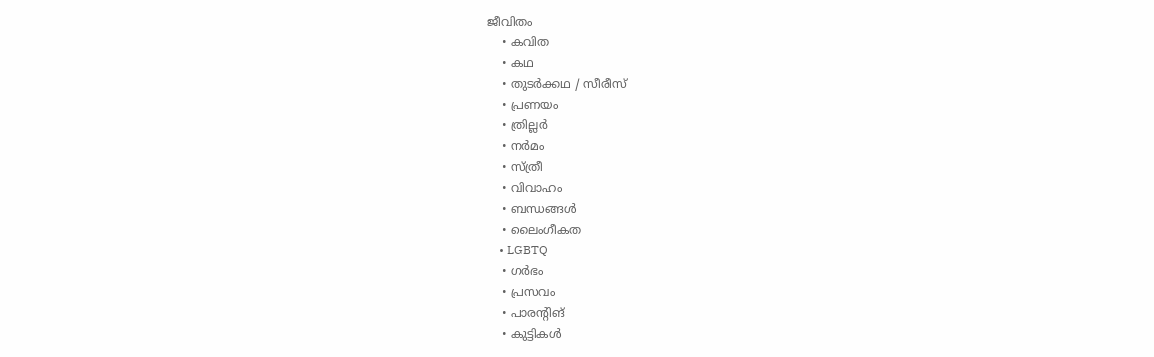ജീവിതം
    • കവിത
    • കഥ
    • തുടർക്കഥ / സീരീസ്
    • പ്രണയം
    • ത്രില്ലർ
    • നര്‍മം
    • സ്ത്രീ
    • വിവാഹം
    • ബന്ധങ്ങൾ
    • ലൈംഗീകത
    • LGBTQ
    • ഗർഭം
    • പ്രസവം
    • പാരന്റിങ്
    • കുട്ടികൾ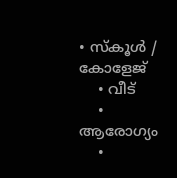• സ്‌കൂൾ / കോളേജ്
    • വീട്
    • ആരോഗ്യം
    •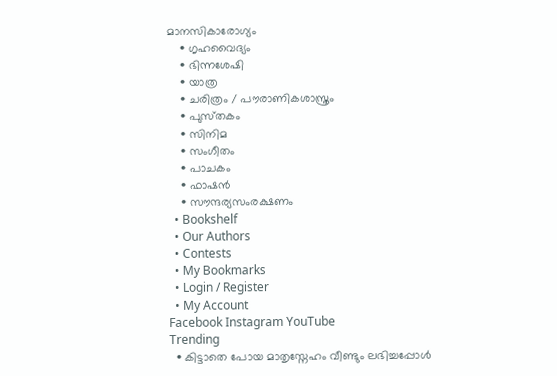മാനസികാരോഗ്യം
    • ഗൃഹവൈദ്യം
    • ഭിന്നശേഷി
    • യാത്ര
    • ചരിത്രം / പൗരാണികശാസ്ത്രം
    • പുസ്‌തകം
    • സിനിമ
    • സംഗീതം
    • പാചകം
    • ഫാഷൻ
    • സൗന്ദര്യസംരക്ഷണം
  • Bookshelf
  • Our Authors
  • Contests
  • My Bookmarks
  • Login / Register
  • My Account
Facebook Instagram YouTube
Trending
  • കിട്ടാതെ പോയ മാതൃസ്നേഹം വീണ്ടും ലഭിച്ചപ്പോൾ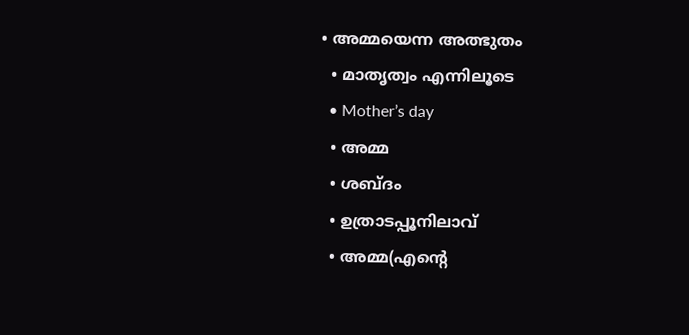• അമ്മയെന്ന അത്ഭുതം
  • മാതൃത്വം എന്നിലൂടെ
  • Mother’s day
  • അമ്മ
  • ശബ്ദം
  • ഉത്രാടപ്പൂനിലാവ്
  • അമ്മ(എന്റെ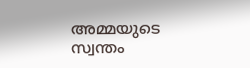അമ്മയുടെ സ്വന്തം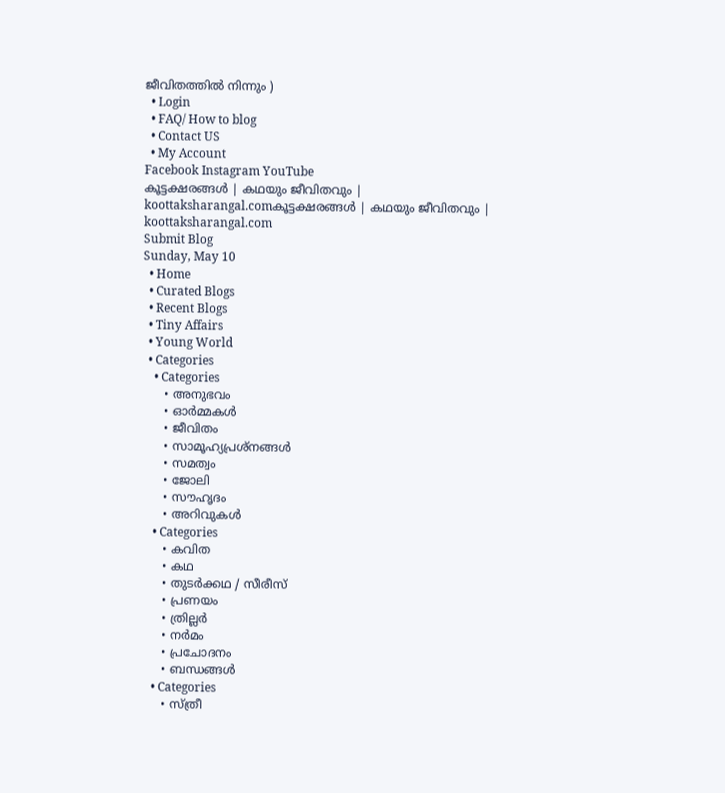ജീവിതത്തിൽ നിന്നും )
  • Login
  • FAQ/ How to blog
  • Contact US
  • My Account
Facebook Instagram YouTube
കൂട്ടക്ഷരങ്ങൾ | കഥയും ജീവിതവും | koottaksharangal.comകൂട്ടക്ഷരങ്ങൾ | കഥയും ജീവിതവും | koottaksharangal.com
Submit Blog
Sunday, May 10
  • Home
  • Curated Blogs
  • Recent Blogs
  • Tiny Affairs
  • Young World
  • Categories
    • Categories
      • അനുഭവം
      • ഓർമ്മകൾ
      • ജീവിതം
      • സാമൂഹ്യപ്രശ്നങ്ങൾ
      • സമത്വം
      • ജോലി
      • സൗഹൃദം
      • അറിവുകൾ
    • Categories
      • കവിത
      • കഥ
      • തുടർക്കഥ / സീരീസ്
      • പ്രണയം
      • ത്രില്ലർ
      • നര്‍മം
      • പ്രചോദനം
      • ബന്ധങ്ങൾ
    • Categories
      • സ്ത്രീ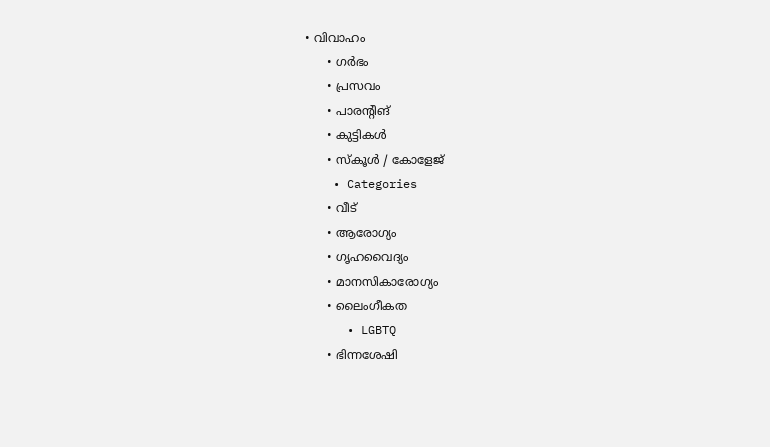• വിവാഹം
      • ഗർഭം
      • പ്രസവം
      • പാരന്റിങ്
      • കുട്ടികൾ
      • സ്‌കൂൾ / കോളേജ്
    • Categories
      • വീട്
      • ആരോഗ്യം
      • ഗൃഹവൈദ്യം
      • മാനസികാരോഗ്യം
      • ലൈംഗീകത
      • LGBTQ
      • ഭിന്നശേഷി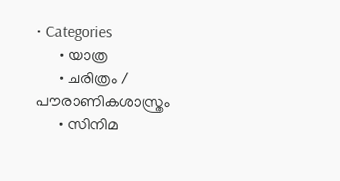• Categories
      • യാത്ര
      • ചരിത്രം / പൗരാണികശാസ്ത്രം
      • സിനിമ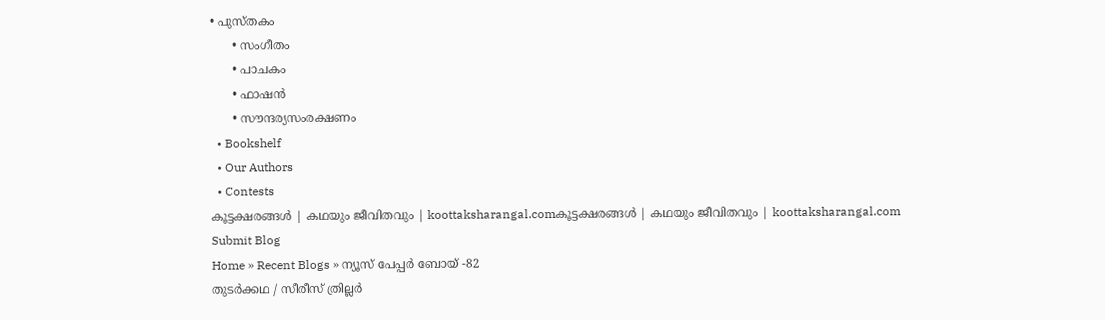• പുസ്‌തകം
      • സംഗീതം
      • പാചകം
      • ഫാഷൻ
      • സൗന്ദര്യസംരക്ഷണം
  • Bookshelf
  • Our Authors
  • Contests
കൂട്ടക്ഷരങ്ങൾ | കഥയും ജീവിതവും | koottaksharangal.comകൂട്ടക്ഷരങ്ങൾ | കഥയും ജീവിതവും | koottaksharangal.com
Submit Blog
Home » Recent Blogs » ന്യൂസ് പേപ്പർ ബോയ് -82
തുടർക്കഥ / സീരീസ് ത്രില്ലർ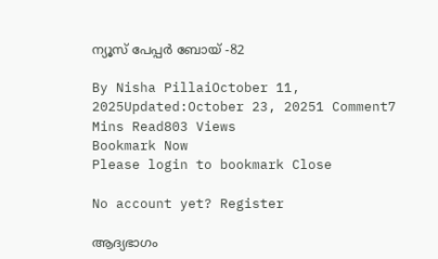ന്യൂസ് പേപ്പർ ബോയ് -82

By Nisha PillaiOctober 11, 2025Updated:October 23, 20251 Comment7 Mins Read803 Views
Bookmark Now
Please login to bookmark Close

No account yet? Register

ആദ്യഭാഗം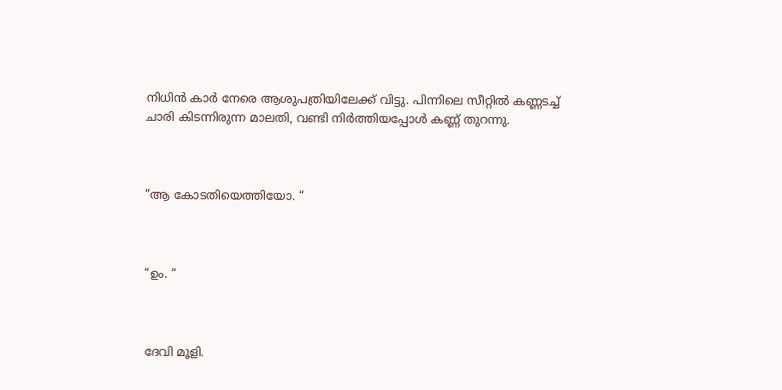നിധിൻ കാർ നേരെ ആശുപത്രിയിലേക്ക് വിട്ടു. പിന്നിലെ സീറ്റിൽ കണ്ണടച്ച് ചാരി കിടന്നിരുന്ന മാലതി, വണ്ടി നിർത്തിയപ്പോൾ കണ്ണ് തുറന്നു.



“ആ കോടതിയെത്തിയോ. “



“ഉം. “



ദേവി മൂളി.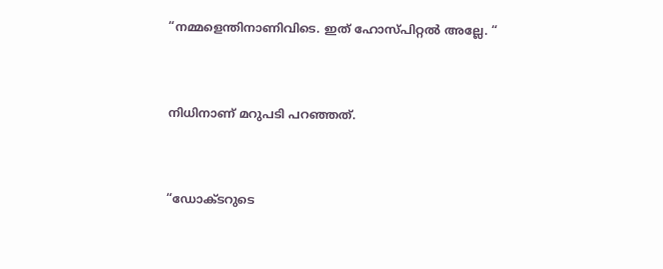“നമ്മളെന്തിനാണിവിടെ. ഇത് ഹോസ്പിറ്റൽ അല്ലേ. “



നിധിനാണ് മറുപടി പറഞ്ഞത്.



“ഡോക്ടറുടെ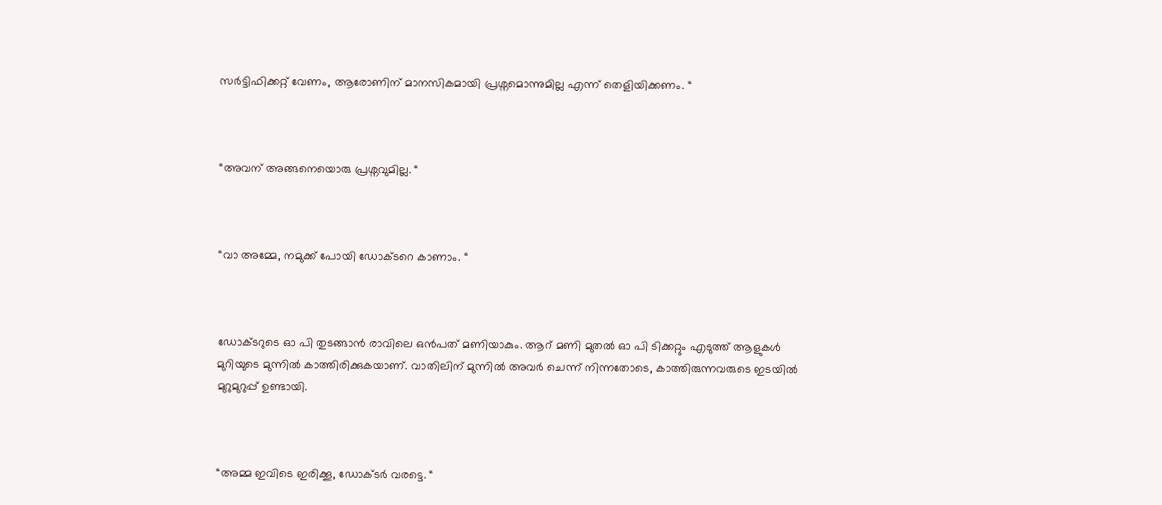സർട്ടിഫിക്കറ്റ് വേണം, ആരോണിന് മാനസികമായി പ്രശ്നമൊന്നുമില്ല എന്ന് തെളിയിക്കണം. “



“അവന് അങ്ങനെയൊരു പ്രശ്നവുമില്ല. “



“വാ അമ്മേ, നമുക്ക് പോയി ഡോക്ടറെ കാണാം. “



ഡോക്ടറുടെ ഓ പി തുടങ്ങാൻ രാവിലെ ഒൻപത് മണിയാകും. ആറ് മണി മുതൽ ഓ പി ടിക്കറ്റും എടുത്ത് ആളുകൾ മുറിയുടെ മുന്നിൽ കാത്തിരിക്കുകയാണ്. വാതിലിന് മുന്നിൽ അവർ ചെന്ന് നിന്നതോടെ, കാത്തിരുന്നവരുടെ ഇടയിൽ മുറുമുറുപ്പ് ഉണ്ടായി.



“അമ്മ ഇവിടെ ഇരിക്കൂ, ഡോക്ടർ വരട്ടെ. “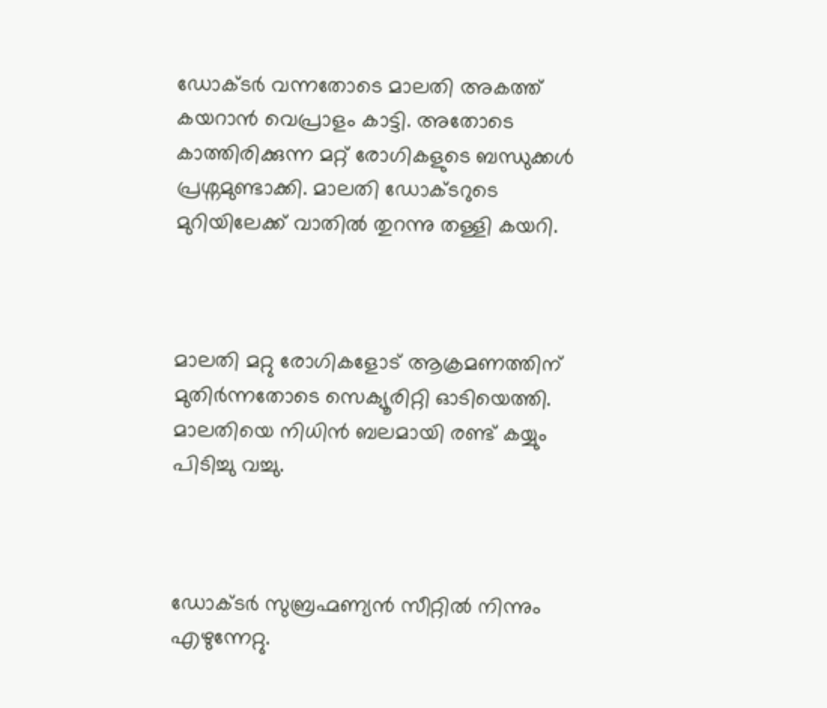ഡോക്ടർ വന്നതോടെ മാലതി അകത്ത് കയറാൻ വെപ്രാളം കാട്ടി. അതോടെ കാത്തിരിക്കുന്ന മറ്റ് രോഗികളുടെ ബന്ധുക്കൾ പ്രശ്നമുണ്ടാക്കി. മാലതി ഡോക്ടറുടെ മുറിയിലേക്ക് വാതിൽ തുറന്നു തള്ളി കയറി.



മാലതി മറ്റു രോഗികളോട് ആക്രമണത്തിന് മുതിർന്നതോടെ സെക്യൂരിറ്റി ഓടിയെത്തി. മാലതിയെ നിധിൻ ബലമായി രണ്ട് കയ്യും പിടിച്ചു വച്ചു.



ഡോക്ടർ സുബ്രഹ്മണ്യൻ സീറ്റിൽ നിന്നും എഴുന്നേറ്റു.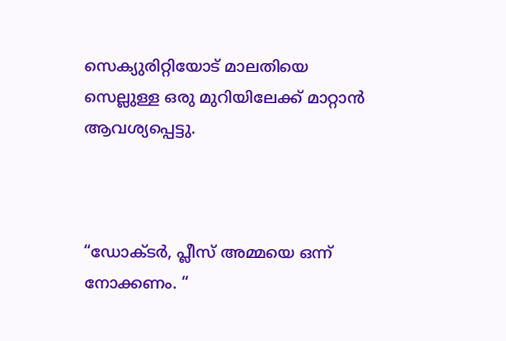സെക്യുരിറ്റിയോട് മാലതിയെ സെല്ലുള്ള ഒരു മുറിയിലേക്ക് മാറ്റാൻ ആവശ്യപ്പെട്ടു.



“ഡോക്ടർ, പ്ലീസ് അമ്മയെ ഒന്ന് നോക്കണം. “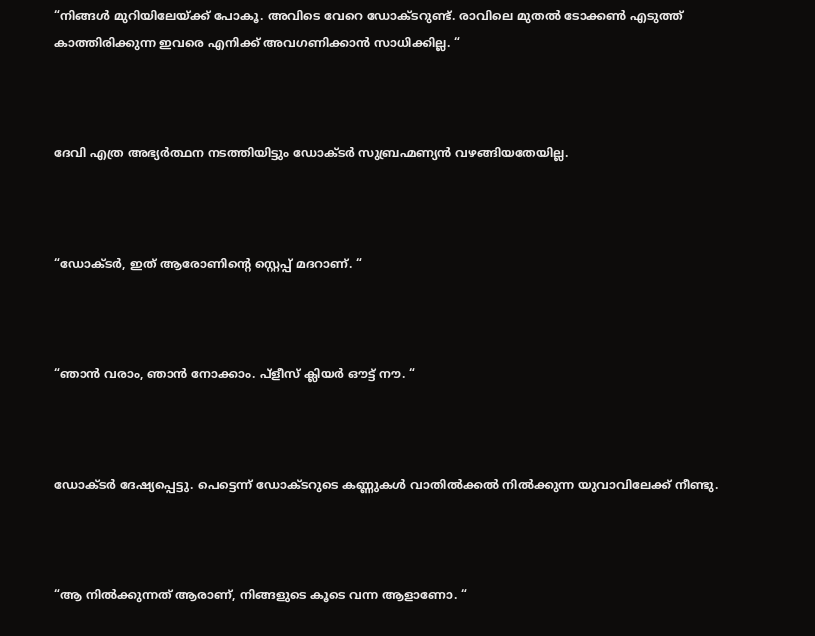“നിങ്ങൾ മുറിയിലേയ്ക്ക് പോകൂ. അവിടെ വേറെ ഡോക്ടറുണ്ട്. രാവിലെ മുതൽ ടോക്കൺ എടുത്ത് കാത്തിരിക്കുന്ന ഇവരെ എനിക്ക് അവഗണിക്കാൻ സാധിക്കില്ല. “



ദേവി എത്ര അഭ്യർത്ഥന നടത്തിയിട്ടും ഡോക്ടർ സുബ്രഹ്മണ്യൻ വഴങ്ങിയതേയില്ല.



“ഡോക്ടർ, ഇത് ആരോണിൻ്റെ സ്റ്റെപ്പ് മദറാണ്. “



“ഞാൻ വരാം, ഞാൻ നോക്കാം. പ്ളീസ് ക്ലിയർ ഔട്ട് നൗ. “



ഡോക്ടർ ദേഷ്യപ്പെട്ടു. പെട്ടെന്ന് ഡോക്ടറുടെ കണ്ണുകൾ വാതിൽക്കൽ നിൽക്കുന്ന യുവാവിലേക്ക് നീണ്ടു.



“ആ നിൽക്കുന്നത് ആരാണ്, നിങ്ങളുടെ കൂടെ വന്ന ആളാണോ. “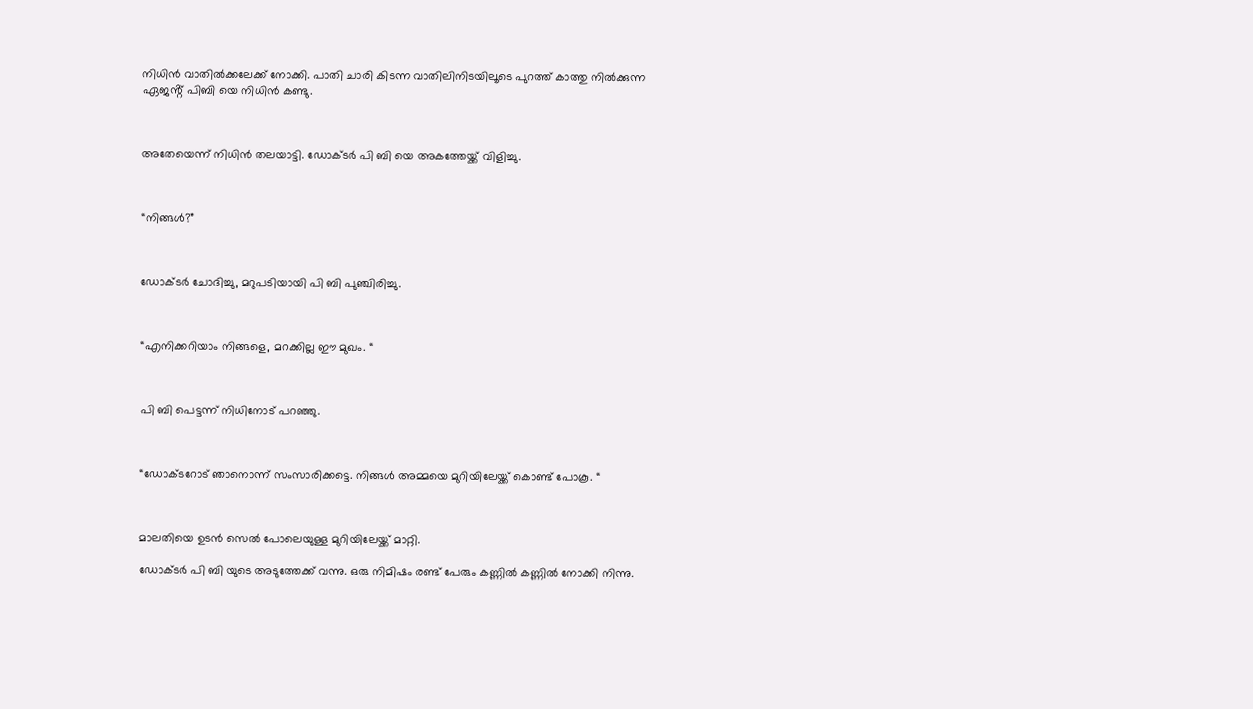നിധിൻ വാതിൽക്കലേക്ക് നോക്കി. പാതി ചാരി കിടന്ന വാതിലിനിടയിലൂടെ പുറത്ത് കാത്തു നിൽക്കുന്ന ഏജൻ്റ് പിബി യെ നിധിൻ കണ്ടു.



അതേയെന്ന് നിധിൻ തലയാട്ടി. ഡോക്ടർ പി ബി യെ അകത്തേയ്ക്ക് വിളിച്ചു.



“നിങ്ങൾ?”



ഡോക്ടർ ചോദിച്ചു, മറുപടിയായി പി ബി പുഞ്ചിരിച്ചു.



“എനിക്കറിയാം നിങ്ങളെ, മറക്കില്ല ഈ മുഖം. “



പി ബി പെട്ടന്ന് നിധിനോട് പറഞ്ഞു.



“ഡോക്ടറോട് ഞാനൊന്ന് സംസാരിക്കട്ടെ. നിങ്ങൾ അമ്മയെ മുറിയിലേയ്ക്ക് കൊണ്ട് പോകൂ. “



മാലതിയെ ഉടൻ സെൽ പോലെയുള്ള മുറിയിലേയ്ക്ക് മാറ്റി.

ഡോക്ടർ പി ബി യുടെ അടുത്തേക്ക് വന്നു. ഒരു നിമിഷം രണ്ട് പേരും കണ്ണിൽ കണ്ണിൽ നോക്കി നിന്നു.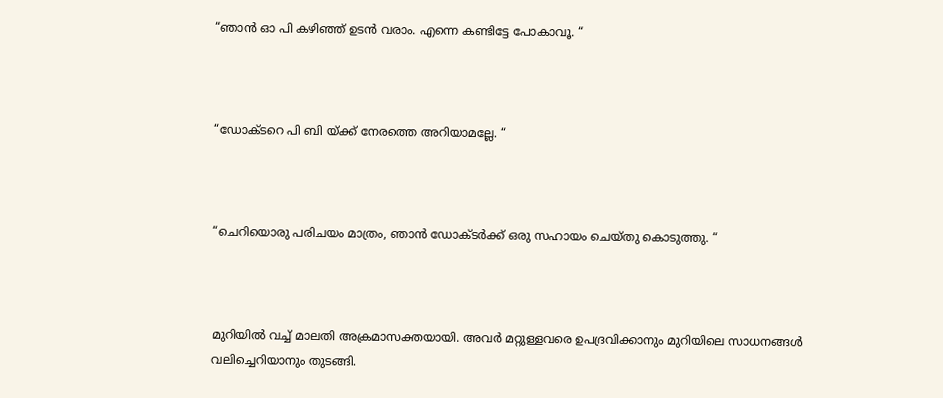“ഞാൻ ഓ പി കഴിഞ്ഞ് ഉടൻ വരാം. എന്നെ കണ്ടിട്ടേ പോകാവൂ. “



“ഡോക്ടറെ പി ബി യ്ക്ക് നേരത്തെ അറിയാമല്ലേ. “



“ചെറിയൊരു പരിചയം മാത്രം, ഞാൻ ഡോക്ടർക്ക് ഒരു സഹായം ചെയ്തു കൊടുത്തു. “



മുറിയിൽ വച്ച് മാലതി അക്രമാസക്തയായി. അവർ മറ്റുള്ളവരെ ഉപദ്രവിക്കാനും മുറിയിലെ സാധനങ്ങൾ വലിച്ചെറിയാനും തുടങ്ങി.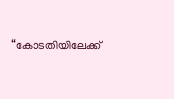“കോടതിയിലേക്ക്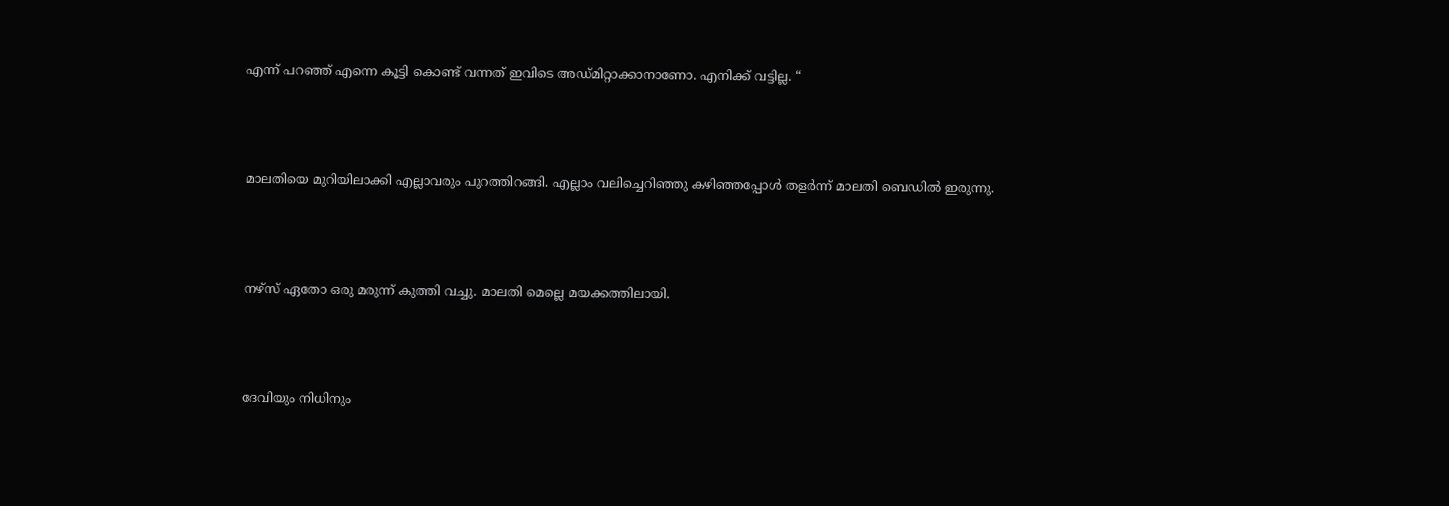എന്ന് പറഞ്ഞ് എന്നെ കൂട്ടി കൊണ്ട് വന്നത് ഇവിടെ അഡ്മിറ്റാക്കാനാണോ. എനിക്ക് വട്ടില്ല. “



മാലതിയെ മുറിയിലാക്കി എല്ലാവരും പുറത്തിറങ്ങി. എല്ലാം വലിച്ചെറിഞ്ഞു കഴിഞ്ഞപ്പോൾ തളർന്ന് മാലതി ബെഡിൽ ഇരുന്നു.



നഴ്സ് ഏതോ ഒരു മരുന്ന് കുത്തി വച്ചു. മാലതി മെല്ലെ മയക്കത്തിലായി.



ദേവിയും നിധിനും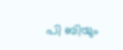പി ബിയും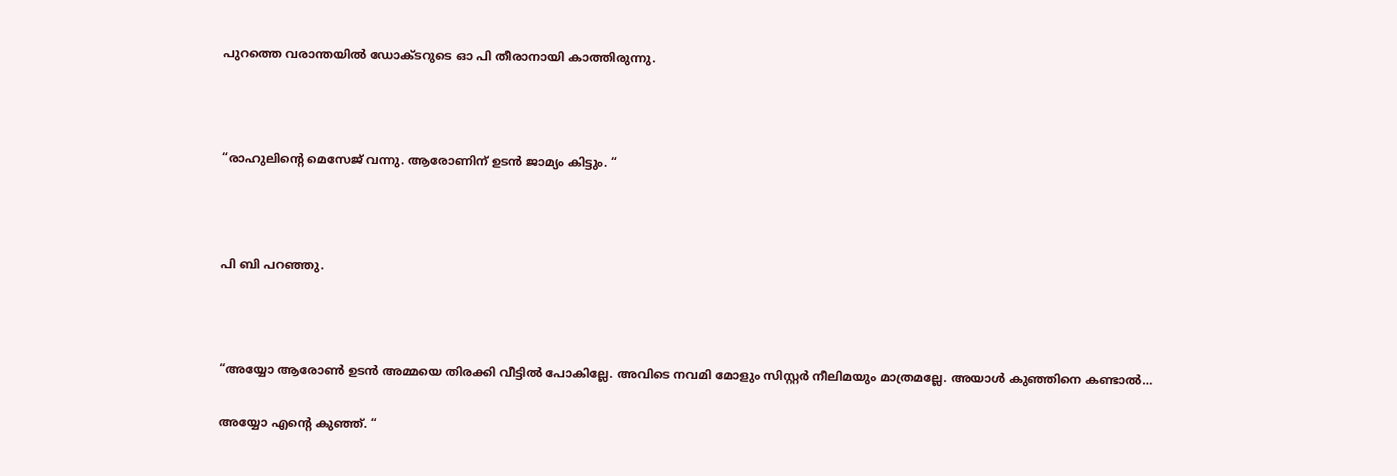പുറത്തെ വരാന്തയിൽ ഡോക്ടറുടെ ഓ പി തീരാനായി കാത്തിരുന്നു.



“രാഹുലിൻ്റെ മെസേജ് വന്നു. ആരോണിന് ഉടൻ ജാമ്യം കിട്ടും. “



പി ബി പറഞ്ഞു.



“അയ്യോ ആരോൺ ഉടൻ അമ്മയെ തിരക്കി വീട്ടിൽ പോകില്ലേ. അവിടെ നവമി മോളും സിസ്റ്റർ നീലിമയും മാത്രമല്ലേ. അയാൾ കുഞ്ഞിനെ കണ്ടാൽ…

അയ്യോ എൻ്റെ കുഞ്ഞ്. “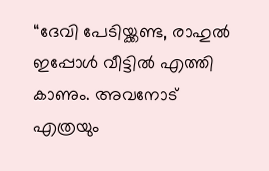“ദേവി പേടിയ്ക്കണ്ട, രാഹുൽ ഇപ്പോൾ വീട്ടിൽ എത്തി കാണും. അവനോട് എത്രയും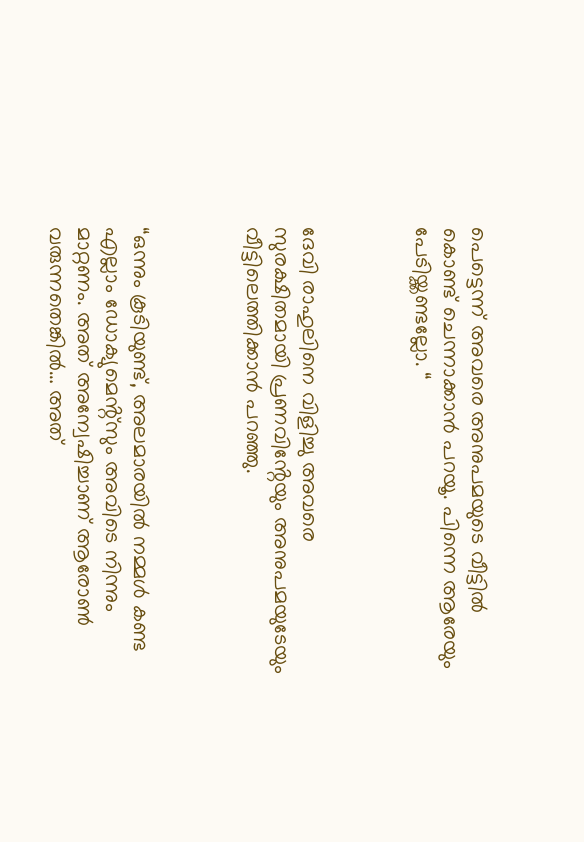പെട്ടെന്ന് അവരെ അനുപമയുടെ വീട്ടിൽ കൊണ്ട് ചെന്നാക്കാൻ പറയൂ. പിന്നെ ആരേയും പേടിയ്ക്കണ്ടല്ലോ. “



ദേവി രാഹുലിനെ വിളിച്ചു അവരെ സുരക്ഷിതമായി പ്രണവിൻ്റേയും അനുപമയുടേയും വീട്ടിലെത്തിക്കാൻ പറഞ്ഞു.



“ഒന്നും കൂടിയുണ്ട്, അലമാരയിൽ നമ്മൾ കണ്ട എല്ലാം ഡോക്യുമെൻ്റ്സും അവിടെ നിന്നും മാറ്റണം. അത് അന്വേഷിച്ചാണ് ആരോൺ വരുന്നതെങ്കിൽ… അത്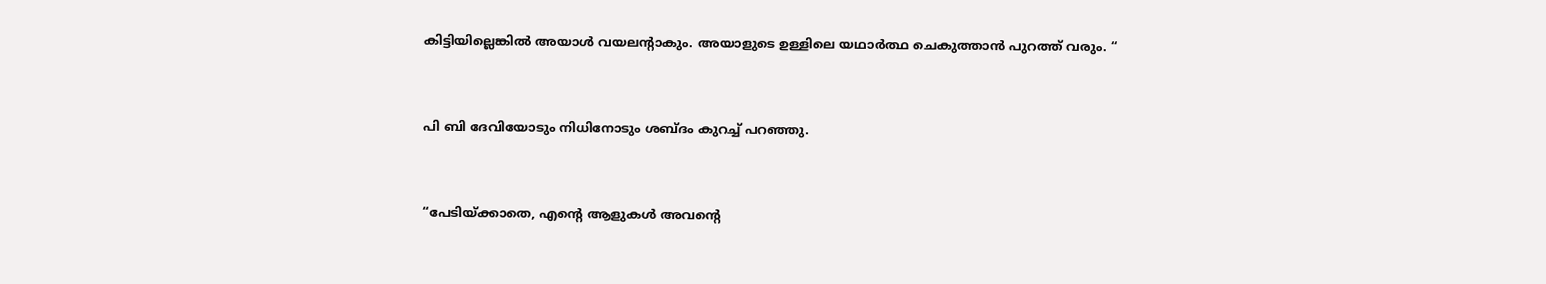കിട്ടിയില്ലെങ്കിൽ അയാൾ വയലൻ്റാകും. അയാളുടെ ഉള്ളിലെ യഥാർത്ഥ ചെകുത്താൻ പുറത്ത് വരും. “



പി ബി ദേവിയോടും നിധിനോടും ശബ്ദം കുറച്ച് പറഞ്ഞു.



“പേടിയ്ക്കാതെ, എൻ്റെ ആളുകൾ അവൻ്റെ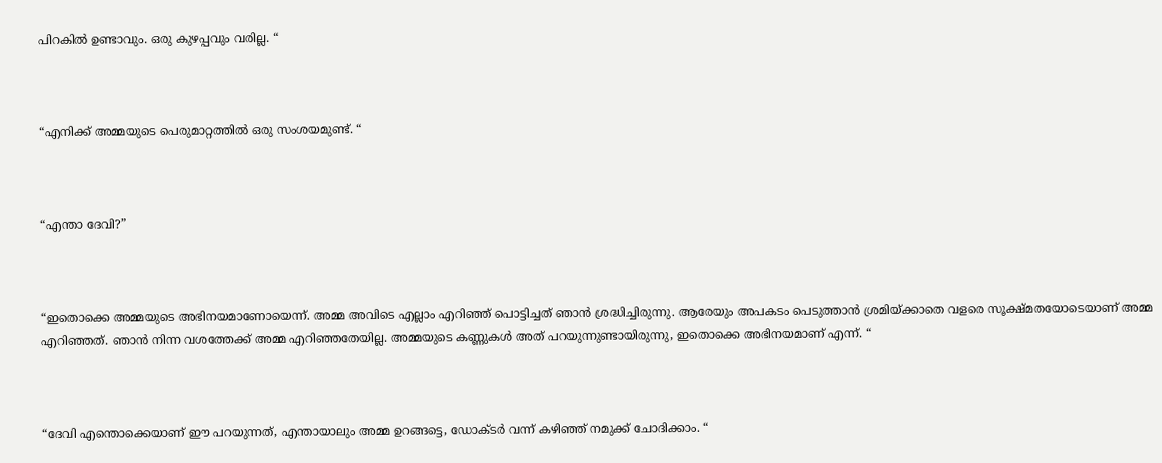പിറകിൽ ഉണ്ടാവും. ഒരു കുഴപ്പവും വരില്ല. “



“എനിക്ക് അമ്മയുടെ പെരുമാറ്റത്തിൽ ഒരു സംശയമുണ്ട്. “



“എന്താ ദേവി?”



“ഇതൊക്കെ അമ്മയുടെ അഭിനയമാണോയെന്ന്. അമ്മ അവിടെ എല്ലാം എറിഞ്ഞ് പൊട്ടിച്ചത് ഞാൻ ശ്രദ്ധിച്ചിരുന്നു. ആരേയും അപകടം പെടുത്താൻ ശ്രമിയ്ക്കാതെ വളരെ സൂക്ഷ്മതയോടെയാണ് അമ്മ എറിഞ്ഞത്. ഞാൻ നിന്ന വശത്തേക്ക് അമ്മ എറിഞ്ഞതേയില്ല. അമ്മയുടെ കണ്ണുകൾ അത് പറയുന്നുണ്ടായിരുന്നു, ഇതൊക്കെ അഭിനയമാണ് എന്ന്. “



“ദേവി എന്തൊക്കെയാണ് ഈ പറയുന്നത്, എന്തായാലും അമ്മ ഉറങ്ങട്ടെ, ഡോക്ടർ വന്ന് കഴിഞ്ഞ് നമുക്ക് ചോദിക്കാം. “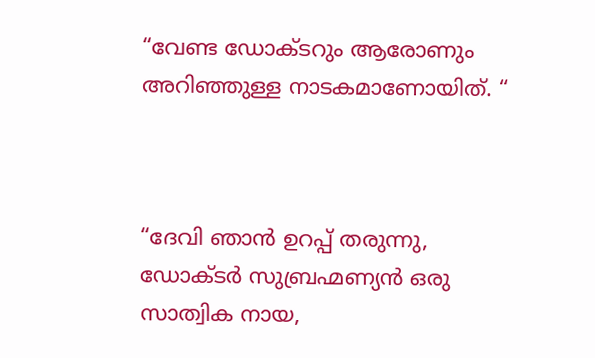“വേണ്ട ഡോക്ടറും ആരോണും അറിഞ്ഞുള്ള നാടകമാണോയിത്. “



“ദേവി ഞാൻ ഉറപ്പ് തരുന്നു, ഡോക്ടർ സുബ്രഹ്മണ്യൻ ഒരു സാത്വിക നായ,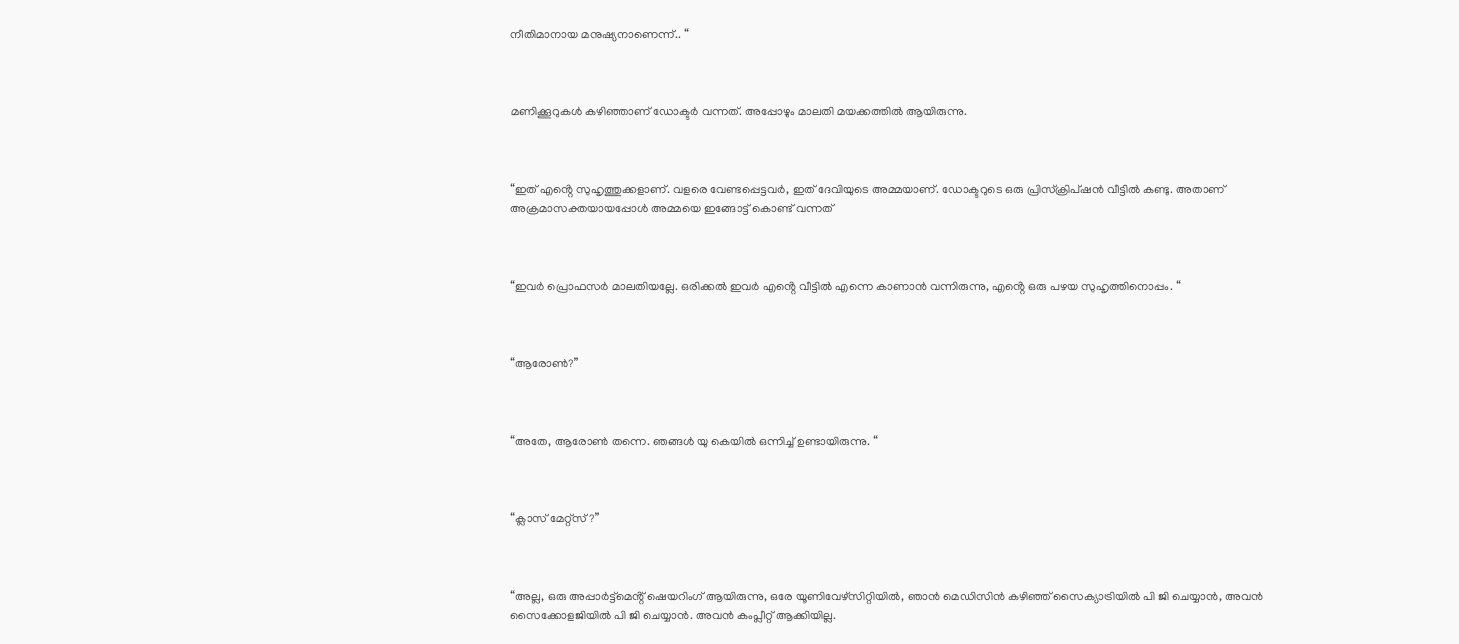നീതിമാനായ മനുഷ്യനാണെന്ന്.. “



മണിക്കൂറുകൾ കഴിഞ്ഞാണ് ഡോക്ടർ വന്നത്. അപ്പോഴും മാലതി മയക്കത്തിൽ ആയിരുന്നു.



“ഇത് എൻ്റെ സുഹൃത്തുക്കളാണ്. വളരെ വേണ്ടപ്പെട്ടവർ, ഇത് ദേവിയുടെ അമ്മയാണ്. ഡോക്ടറുടെ ഒരു പ്രിസ്ക്രിപ്ഷൻ വീട്ടിൽ കണ്ടു. അതാണ് അക്രമാസക്തയായപ്പോൾ അമ്മയെ ഇങ്ങോട്ട് കൊണ്ട് വന്നത്



“ഇവർ പ്രൊഫസർ മാലതിയല്ലേ. ഒരിക്കൽ ഇവർ എൻ്റെ വീട്ടിൽ എന്നെ കാണാൻ വന്നിരുന്നു, എൻ്റെ ഒരു പഴയ സുഹൃത്തിനൊപ്പം. “



“ആരോൺ?”



“അതേ, ആരോൺ തന്നെ. ഞങ്ങൾ യു കെയിൽ ഒന്നിച്ച് ഉണ്ടായിരുന്നു. “



“ക്ലാസ് മേറ്റ്സ്?”



“അല്ല, ഒരു അപ്പാർട്ട്മെൻ്റ് ഷെയറിംഗ് ആയിരുന്നു, ഒരേ യൂണിവേഴ്സിറ്റിയിൽ, ഞാൻ മെഡിസിൻ കഴിഞ്ഞ് സൈക്യാട്രിയിൽ പി ജി ചെയ്യാൻ, അവൻ സൈക്കോളജിയിൽ പി ജി ചെയ്യാൻ. അവൻ കംപ്ലീറ്റ് ആക്കിയില്ല.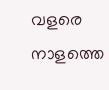വളരെ നാളത്തെ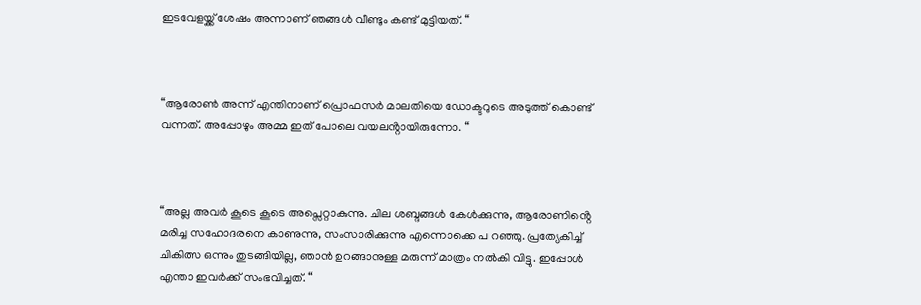ഇടവേളയ്ക്ക് ശേഷം അന്നാണ് ഞങ്ങൾ വീണ്ടും കണ്ട് മുട്ടിയത്. “



“ആരോൺ അന്ന് എന്തിനാണ് പ്രൊഫസർ മാലതിയെ ഡോക്ടറുടെ അടുത്ത് കൊണ്ട് വന്നത്. അപ്പോഴും അമ്മ ഇത് പോലെ വയലൻ്റായിരുന്നോ. “



“അല്ല അവർ കൂടെ കൂടെ അപ്സെറ്റാകുന്നു. ചില ശബ്ദങ്ങൾ കേൾക്കുന്നു, ആരോണിൻ്റെ മരിച്ച സഹോദരനെ കാണുന്നു, സംസാരിക്കുന്നു എന്നൊക്കെ പ റഞ്ഞു. പ്രത്യേകിച്ച് ചികിത്സ ഒന്നും തുടങ്ങിയില്ല, ഞാൻ ഉറങ്ങാനുള്ള മരുന്ന് മാത്രം നൽകി വിട്ടു. ഇപ്പോൾ എന്താ ഇവർക്ക് സംഭവിച്ചത്. “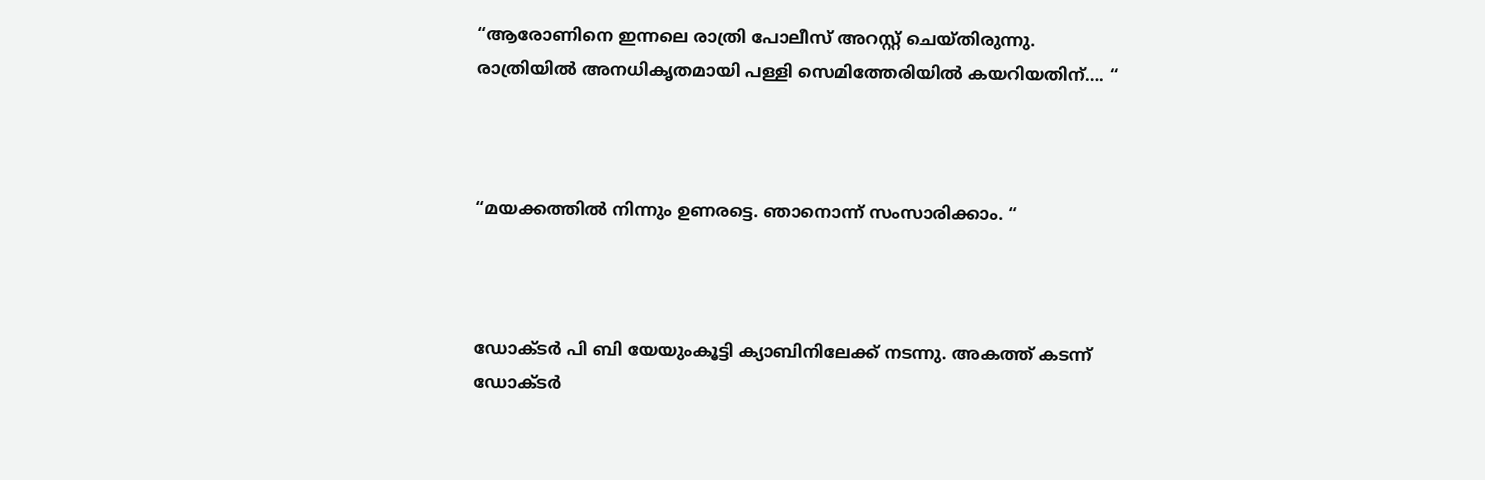“ആരോണിനെ ഇന്നലെ രാത്രി പോലീസ് അറസ്റ്റ് ചെയ്തിരുന്നു. രാത്രിയിൽ അനധികൃതമായി പള്ളി സെമിത്തേരിയിൽ കയറിയതിന്…. “



“മയക്കത്തിൽ നിന്നും ഉണരട്ടെ. ഞാനൊന്ന് സംസാരിക്കാം. “



ഡോക്ടർ പി ബി യേയുംകൂട്ടി ക്യാബിനിലേക്ക് നടന്നു. അകത്ത് കടന്ന് ഡോക്ടർ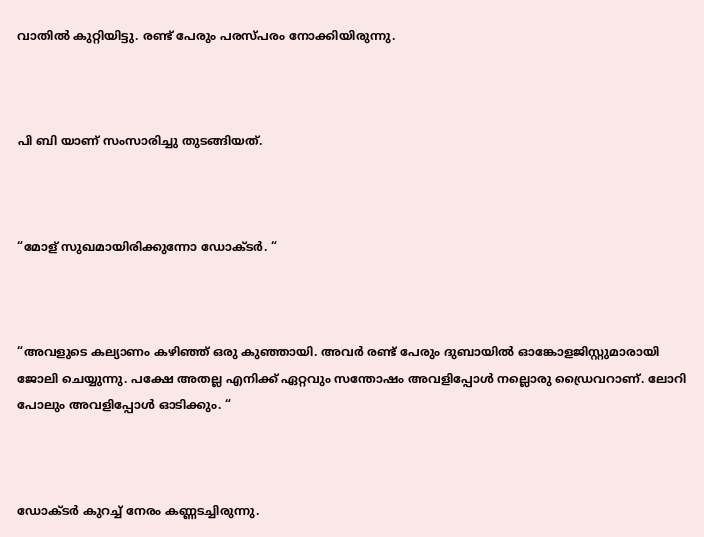വാതിൽ കുറ്റിയിട്ടു. രണ്ട് പേരും പരസ്പരം നോക്കിയിരുന്നു.



പി ബി യാണ് സംസാരിച്ചു തുടങ്ങിയത്.



“മോള് സുഖമായിരിക്കുന്നോ ഡോക്ടർ. “



“അവളുടെ കല്യാണം കഴിഞ്ഞ് ഒരു കുഞ്ഞായി. അവർ രണ്ട് പേരും ദുബായിൽ ഓങ്കോളജിസ്റ്റുമാരായി ജോലി ചെയ്യുന്നു. പക്ഷേ അതല്ല എനിക്ക് ഏറ്റവും സന്തോഷം അവളിപ്പോൾ നല്ലൊരു ഡ്രൈവറാണ്. ലോറി പോലും അവളിപ്പോൾ ഓടിക്കും. “



ഡോക്ടർ കുറച്ച് നേരം കണ്ണടച്ചിരുന്നു.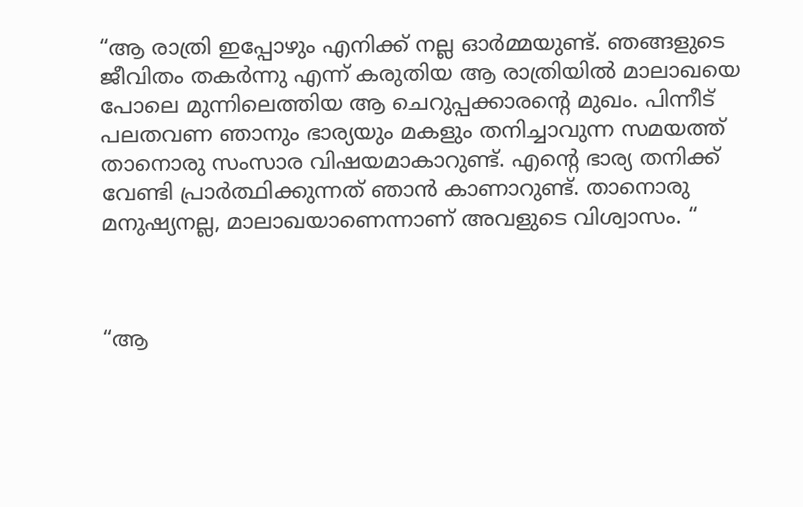“ആ രാത്രി ഇപ്പോഴും എനിക്ക് നല്ല ഓർമ്മയുണ്ട്. ഞങ്ങളുടെ ജീവിതം തകർന്നു എന്ന് കരുതിയ ആ രാത്രിയിൽ മാലാഖയെ പോലെ മുന്നിലെത്തിയ ആ ചെറുപ്പക്കാരൻ്റെ മുഖം. പിന്നീട് പലതവണ ഞാനും ഭാര്യയും മകളും തനിച്ചാവുന്ന സമയത്ത് താനൊരു സംസാര വിഷയമാകാറുണ്ട്. എൻ്റെ ഭാര്യ തനിക്ക് വേണ്ടി പ്രാർത്ഥിക്കുന്നത് ഞാൻ കാണാറുണ്ട്. താനൊരു മനുഷ്യനല്ല, മാലാഖയാണെന്നാണ് അവളുടെ വിശ്വാസം. “



“ആ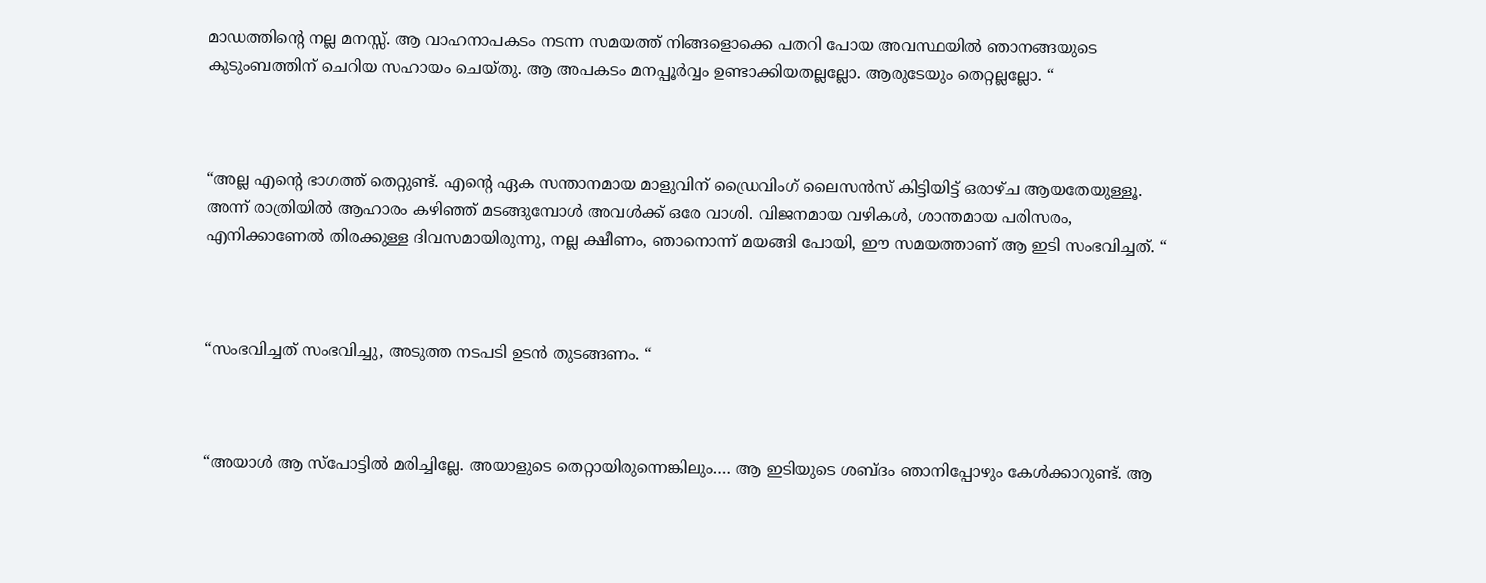മാഡത്തിൻ്റെ നല്ല മനസ്സ്. ആ വാഹനാപകടം നടന്ന സമയത്ത് നിങ്ങളൊക്കെ പതറി പോയ അവസ്ഥയിൽ ഞാനങ്ങയുടെ കുടുംബത്തിന് ചെറിയ സഹായം ചെയ്തു. ആ അപകടം മനപ്പൂർവ്വം ഉണ്ടാക്കിയതല്ലല്ലോ. ആരുടേയും തെറ്റല്ലല്ലോ. “



“അല്ല എൻ്റെ ഭാഗത്ത് തെറ്റുണ്ട്. എൻ്റെ ഏക സന്താനമായ മാളുവിന് ഡ്രൈവിംഗ് ലൈസൻസ് കിട്ടിയിട്ട് ഒരാഴ്ച ആയതേയുള്ളൂ. അന്ന് രാത്രിയിൽ ആഹാരം കഴിഞ്ഞ് മടങ്ങുമ്പോൾ അവൾക്ക് ഒരേ വാശി. വിജനമായ വഴികൾ, ശാന്തമായ പരിസരം, എനിക്കാണേൽ തിരക്കുള്ള ദിവസമായിരുന്നു, നല്ല ക്ഷീണം, ഞാനൊന്ന് മയങ്ങി പോയി, ഈ സമയത്താണ് ആ ഇടി സംഭവിച്ചത്. “



“സംഭവിച്ചത് സംഭവിച്ചു, അടുത്ത നടപടി ഉടൻ തുടങ്ങണം. “



“അയാൾ ആ സ്പോട്ടിൽ മരിച്ചില്ലേ. അയാളുടെ തെറ്റായിരുന്നെങ്കിലും…. ആ ഇടിയുടെ ശബ്ദം ഞാനിപ്പോഴും കേൾക്കാറുണ്ട്. ആ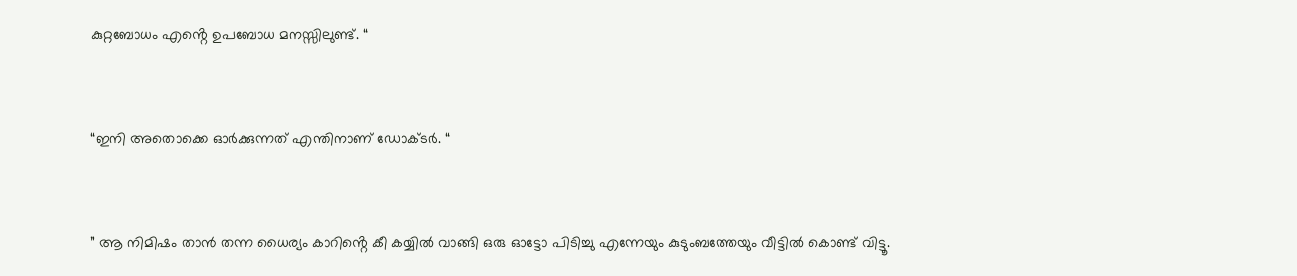കുറ്റബോധം എൻ്റെ ഉപബോധ മനസ്സിലുണ്ട്. “



“ഇനി അതൊക്കെ ഓർക്കുന്നത് എന്തിനാണ് ഡോക്ടർ. “



” ആ നിമിഷം താൻ തന്ന ധൈര്യം കാറിൻ്റെ കീ കയ്യിൽ വാങ്ങി ഒരു ഓട്ടോ പിടിച്ചു എന്നേയും കുടുംബത്തേയും വീട്ടിൽ കൊണ്ട് വിട്ടൂ.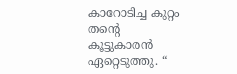കാറോടിച്ച കുറ്റം തൻ്റെ കൂട്ടുകാരൻ ഏറ്റെടുത്തു. “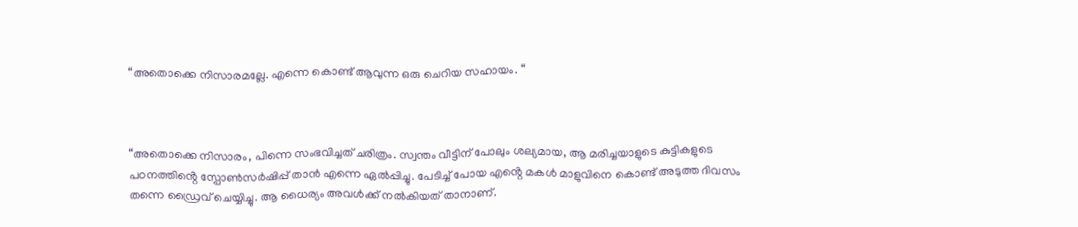“അതൊക്കെ നിസാരമല്ലേ. എന്നെ കൊണ്ട് ആവുന്ന ഒരു ചെറിയ സഹായം. “



“അതൊക്കെ നിസാരം, പിന്നെ സംഭവിച്ചത് ചരിത്രം. സ്വന്തം വീട്ടിന് പോലും ശല്യമായ, ആ മരിച്ചയാളുടെ കുട്ടികളുടെ പഠനത്തിൻ്റെ സ്പോൺസർഷിപ്പ് താൻ എന്നെ ഏൽപ്പിച്ചു. പേടിച്ച് പോയ എൻ്റെ മകൾ മാളുവിനെ കൊണ്ട് അടുത്ത ദിവസം തന്നെ ഡ്രൈവ് ചെയ്യിച്ചു. ആ ധൈര്യം അവൾക്ക് നൽകിയത് താനാണ്.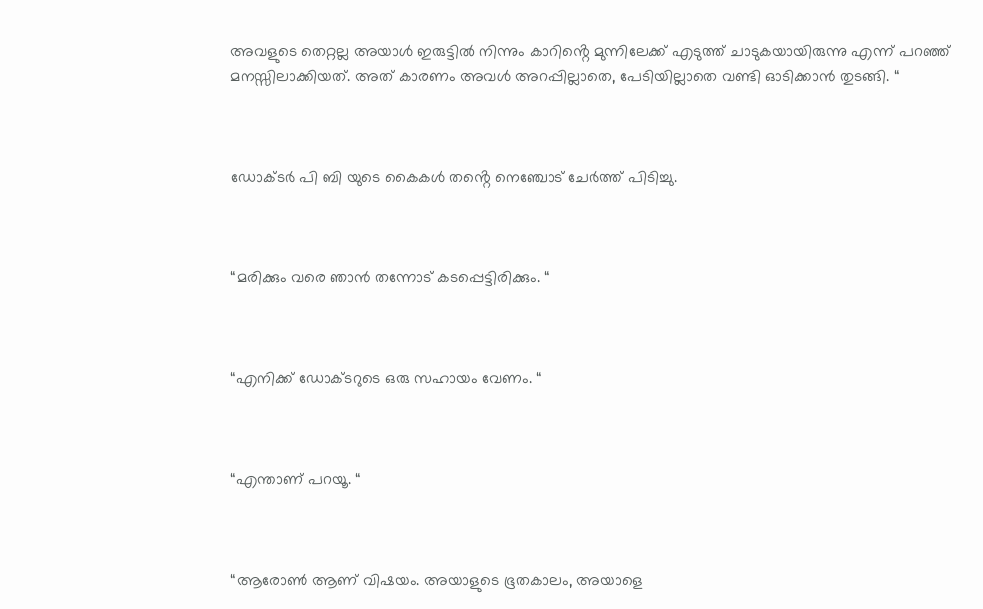അവളുടെ തെറ്റല്ല അയാൾ ഇരുട്ടിൽ നിന്നും കാറിൻ്റെ മുന്നിലേക്ക് എടുത്ത് ചാടുകയായിരുന്നു എന്ന് പറഞ്ഞ് മനസ്സിലാക്കിയത്. അത് കാരണം അവൾ അറപ്പില്ലാതെ, പേടിയില്ലാതെ വണ്ടി ഓടിക്കാൻ തുടങ്ങി. “



ഡോക്ടർ പി ബി യുടെ കൈകൾ തൻ്റെ നെഞ്ചോട് ചേർത്ത് പിടിച്ചു.



“മരിക്കും വരെ ഞാൻ തന്നോട് കടപ്പെട്ടിരിക്കും. “



“എനിക്ക് ഡോക്ടറുടെ ഒരു സഹായം വേണം. “



“എന്താണ് പറയൂ. “



“ആരോൺ ആണ് വിഷയം. അയാളുടെ ഭൂതകാലം, അയാളെ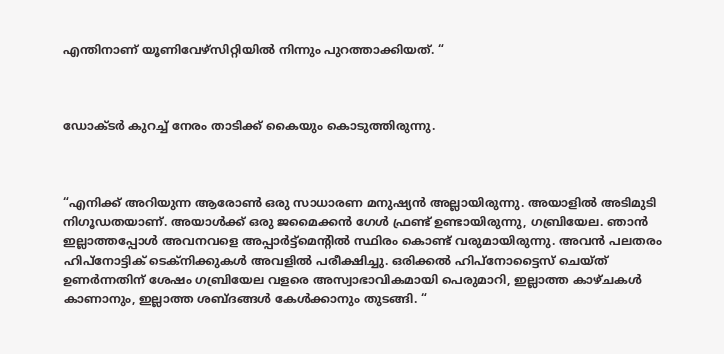എന്തിനാണ് യൂണിവേഴ്സിറ്റിയിൽ നിന്നും പുറത്താക്കിയത്. “



ഡോക്ടർ കുറച്ച് നേരം താടിക്ക് കൈയും കൊടുത്തിരുന്നു.



“എനിക്ക് അറിയുന്ന ആരോൺ ഒരു സാധാരണ മനുഷ്യൻ അല്ലായിരുന്നു. അയാളിൽ അടിമുടി നിഗൂഡതയാണ്. അയാൾക്ക് ഒരു ജമൈക്കൻ ഗേൾ ഫ്രണ്ട് ഉണ്ടായിരുന്നു, ഗബ്രിയേല. ഞാൻ ഇല്ലാത്തപ്പോൾ അവനവളെ അപ്പാർട്ട്മെൻ്റിൽ സ്ഥിരം കൊണ്ട് വരുമായിരുന്നു. അവൻ പലതരം ഹിപ്നോട്ടിക് ടെക്നിക്കുകൾ അവളിൽ പരീക്ഷിച്ചു. ഒരിക്കൽ ഹിപ്നോട്ടൈസ് ചെയ്ത് ഉണർന്നതിന് ശേഷം ഗബ്രിയേല വളരെ അസ്വാഭാവികമായി പെരുമാറി, ഇല്ലാത്ത കാഴ്ചകൾ കാണാനും, ഇല്ലാത്ത ശബ്ദങ്ങൾ കേൾക്കാനും തുടങ്ങി. “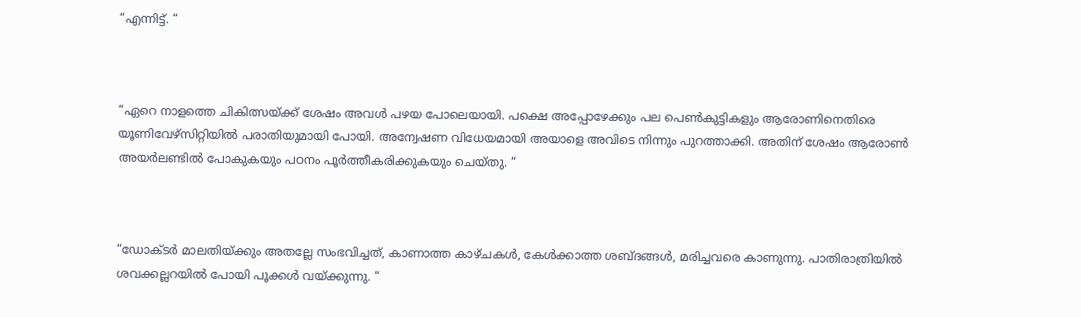“എന്നിട്ട്. “



“ഏറെ നാളത്തെ ചികിത്സയ്ക്ക് ശേഷം അവൾ പഴയ പോലെയായി. പക്ഷെ അപ്പോഴേക്കും പല പെൺകുട്ടികളും ആരോണിനെതിരെ യൂണിവേഴ്സിറ്റിയിൽ പരാതിയുമായി പോയി. അന്വേഷണ വിധേയമായി അയാളെ അവിടെ നിന്നും പുറത്താക്കി. അതിന് ശേഷം ആരോൺ അയർലണ്ടിൽ പോകുകയും പഠനം പൂർത്തീകരിക്കുകയും ചെയ്തു. “



“ഡോക്ടർ മാലതിയ്ക്കും അതല്ലേ സംഭവിച്ചത്, കാണാത്ത കാഴ്ചകൾ, കേൾക്കാത്ത ശബ്ദങ്ങൾ, മരിച്ചവരെ കാണുന്നു. പാതിരാത്രിയിൽ ശവക്കല്ലറയിൽ പോയി പൂക്കൾ വയ്ക്കുന്നു. “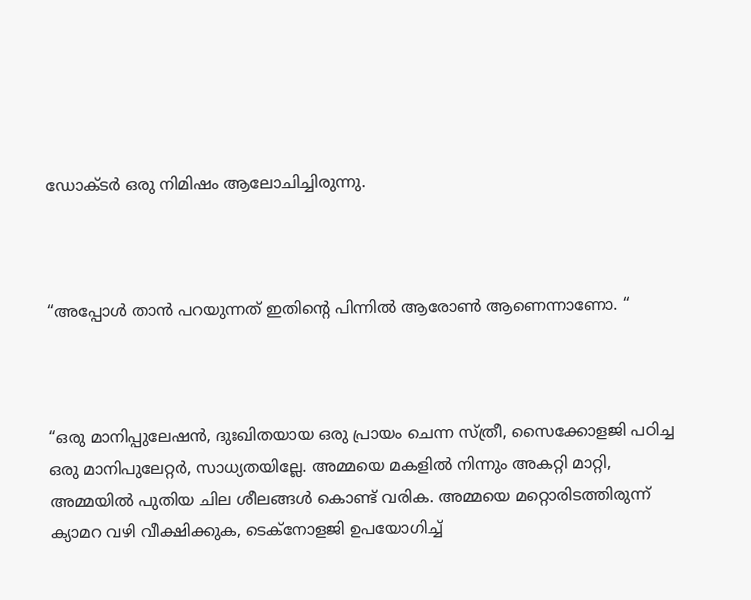ഡോക്ടർ ഒരു നിമിഷം ആലോചിച്ചിരുന്നു.



“അപ്പോൾ താൻ പറയുന്നത് ഇതിൻ്റെ പിന്നിൽ ആരോൺ ആണെന്നാണോ. “



“ഒരു മാനിപ്പുലേഷൻ, ദുഃഖിതയായ ഒരു പ്രായം ചെന്ന സ്ത്രീ, സൈക്കോളജി പഠിച്ച ഒരു മാനിപുലേറ്റർ, സാധ്യതയില്ലേ. അമ്മയെ മകളിൽ നിന്നും അകറ്റി മാറ്റി, അമ്മയിൽ പുതിയ ചില ശീലങ്ങൾ കൊണ്ട് വരിക. അമ്മയെ മറ്റൊരിടത്തിരുന്ന് ക്യാമറ വഴി വീക്ഷിക്കുക, ടെക്നോളജി ഉപയോഗിച്ച്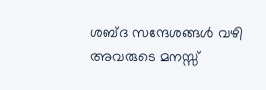ശബ്ദ സന്ദേശങ്ങൾ വഴി അവരുടെ മനസ്സ്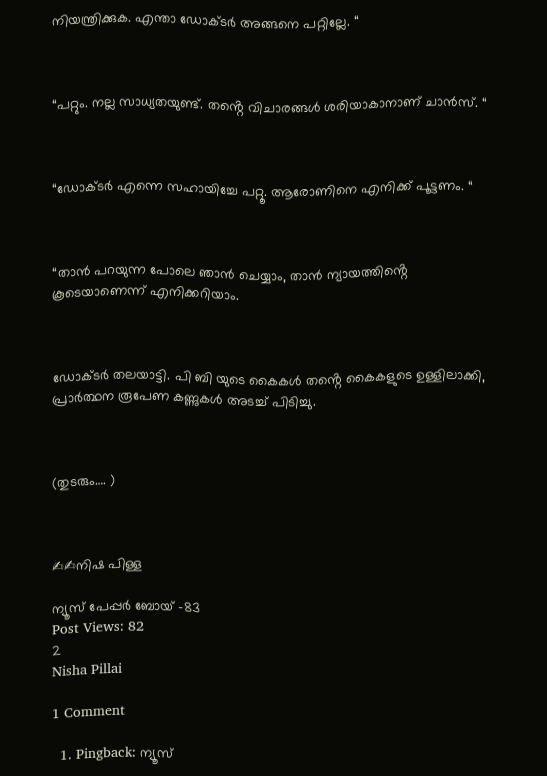നിയന്ത്രിക്കുക. എന്താ ഡോക്ടർ അങ്ങനെ പറ്റില്ലേ. “



“പറ്റും. നല്ല സാധ്യതയുണ്ട്. തൻ്റെ വിചാരങ്ങൾ ശരിയാകാനാണ് ചാൻസ്. “



“ഡോക്ടർ എന്നെ സഹായിച്ചേ പറ്റൂ. ആരോണിനെ എനിക്ക് പൂട്ടണം. “



“താൻ പറയുന്ന പോലെ ഞാൻ ചെയ്യാം, താൻ ന്യായത്തിൻ്റെ കൂടെയാണെന്ന് എനിക്കറിയാം.



ഡോക്ടർ തലയാട്ടി. പി ബി യുടെ കൈകൾ തൻ്റെ കൈകളുടെ ഉള്ളിലാക്കി, പ്രാർത്ഥന രൂപേണ കണ്ണുകൾ അടച്ച് പിടിച്ചു.



(തുടരും…. )



✍✍നിഷ പിള്ള

ന്യൂസ് പേപ്പർ ബോയ് -83
Post Views: 82
2
Nisha Pillai

1 Comment

  1. Pingback: ന്യൂസ്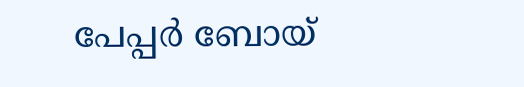പേപ്പർ ബോയ്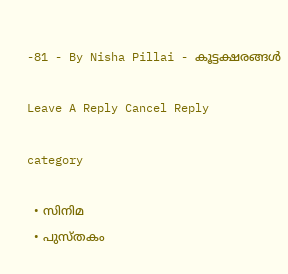-81 - By Nisha Pillai - കൂട്ടക്ഷരങ്ങൾ

Leave A Reply Cancel Reply

category

  • സിനിമ
  • പുസ്‌തകം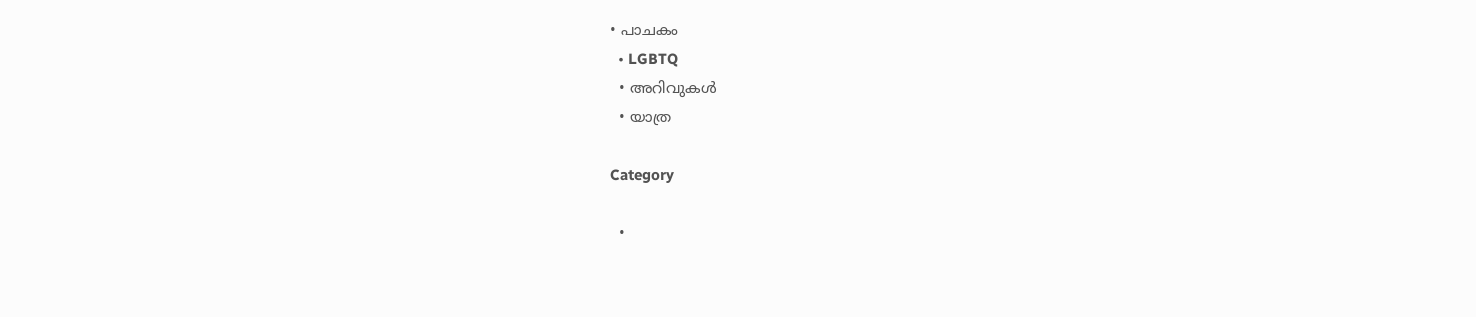• പാചകം
  • LGBTQ
  • അറിവുകൾ
  • യാത്ര

Category

  •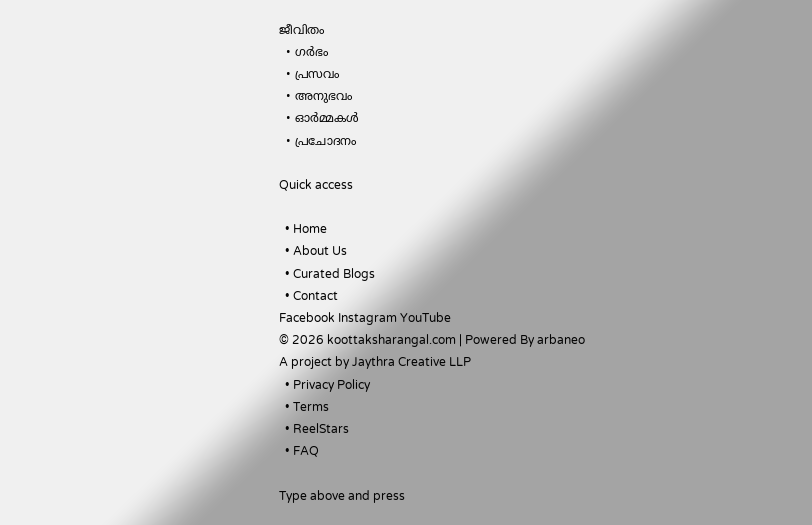ജീവിതം
  • ഗർഭം
  • പ്രസവം
  • അനുഭവം
  • ഓർമ്മകൾ
  • പ്രചോദനം

Quick access

  • Home
  • About Us
  • Curated Blogs
  • Contact
Facebook Instagram YouTube
© 2026 koottaksharangal.com | Powered By arbaneo
A project by Jaythra Creative LLP
  • Privacy Policy
  • Terms
  • ReelStars
  • FAQ

Type above and press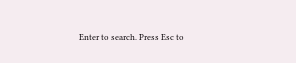Enter to search. Press Esc to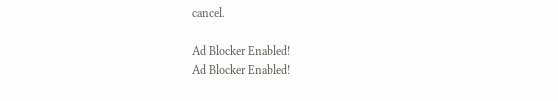cancel.

Ad Blocker Enabled!
Ad Blocker Enabled!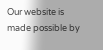Our website is made possible by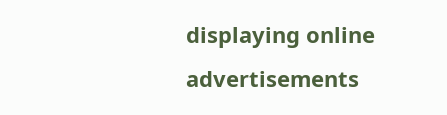displaying online advertisements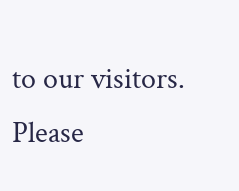to our visitors. Please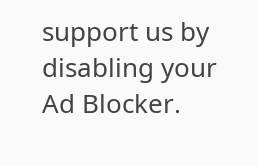support us by disabling your Ad Blocker.